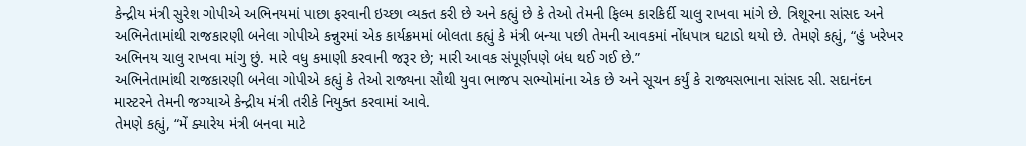કેન્દ્રીય મંત્રી સુરેશ ગોપીએ અભિનયમાં પાછા ફરવાની ઇચ્છા વ્યક્ત કરી છે અને કહ્યું છે કે તેઓ તેમની ફિલ્મ કારકિર્દી ચાલુ રાખવા માંગે છે. ત્રિશૂરના સાંસદ અને અભિનેતામાંથી રાજકારણી બનેલા ગોપીએ કન્નુરમાં એક કાર્યક્રમમાં બોલતા કહ્યું કે મંત્રી બન્યા પછી તેમની આવકમાં નોંધપાત્ર ઘટાડો થયો છે. તેમણે કહ્યું, “હું ખરેખર અભિનય ચાલુ રાખવા માંગુ છું. મારે વધુ કમાણી કરવાની જરૂર છે; મારી આવક સંપૂર્ણપણે બંધ થઈ ગઈ છે.”
અભિનેતામાંથી રાજકારણી બનેલા ગોપીએ કહ્યું કે તેઓ રાજ્યના સૌથી યુવા ભાજપ સભ્યોમાંના એક છે અને સૂચન કર્યું કે રાજ્યસભાના સાંસદ સી. સદાનંદન માસ્ટરને તેમની જગ્યાએ કેન્દ્રીય મંત્રી તરીકે નિયુક્ત કરવામાં આવે.
તેમણે કહ્યું, “મેં ક્યારેય મંત્રી બનવા માટે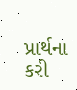પ્રાર્થના કરી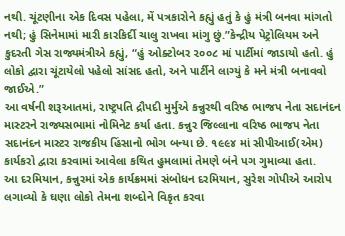નથી. ચૂંટણીના એક દિવસ પહેલા, મેં પત્રકારોને કહ્યું હતું કે હું મંત્રી બનવા માંગતો નથી; હું સિનેમામાં મારી કારકિર્દી ચાલુ રાખવા માંગુ છું.”કેન્દ્રીય પેટ્રોલિયમ અને કુદરતી ગેસ રાજ્યમંત્રીએ કહ્યું, “હું ઓક્ટોબર ૨૦૦૮ માં પાર્ટીમાં જાડાયો હતો. હું લોકો દ્વારા ચૂંટાયેલો પહેલો સાંસદ હતો, અને પાર્ટીને લાગ્યું કે મને મંત્રી બનાવવો જાઈએ.”
આ વર્ષની શરૂઆતમાં, રાષ્ટ્રપતિ દ્રૌપદી મુર્મુએ કન્નુરથી વરિષ્ઠ ભાજપ નેતા સદાનંદન માસ્ટરને રાજ્યસભામાં નોમિનેટ કર્યા હતા. કન્નુર જિલ્લાના વરિષ્ઠ ભાજપ નેતા સદાનંદન માસ્ટર રાજકીય હિંસાનો ભોગ બન્યા છે. ૧૯૯૪ માં સીપીઆઈ(એમ) કાર્યકરો દ્વારા કરવામાં આવેલા કથિત હુમલામાં તેમણે બંને પગ ગુમાવ્યા હતા.
આ દરમિયાન, કન્નુરમાં એક કાર્યક્રમમાં સંબોધન દરમિયાન, સુરેશ ગોપીએ આરોપ લગાવ્યો કે ઘણા લોકો તેમના શબ્દોને વિકૃત કરવા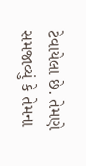ટેવાયેલા છે. તેમણે સમજાવ્યું કે તેમના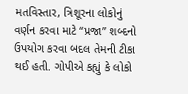મતવિસ્તાર, ત્રિશૂરના લોકોનું વર્ણન કરવા માટે “પ્રજા” શબ્દનો ઉપયોગ કરવા બદલ તેમની ટીકા થઈ હતી. ગોપીએ કહ્યું કે લોકો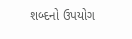શબ્દનો ઉપયોગ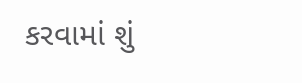કરવામાં શું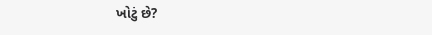ખોટું છે?